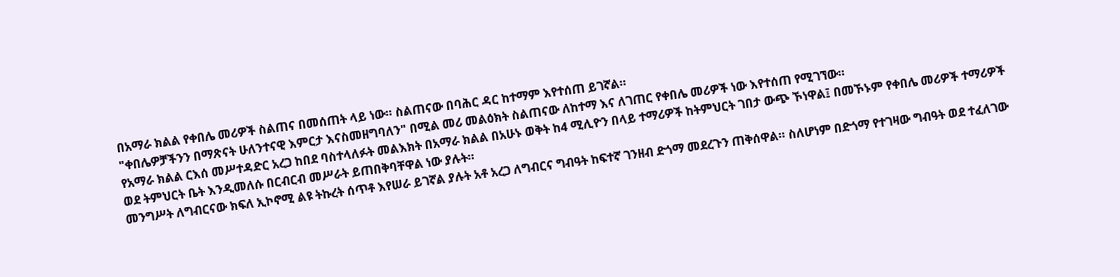በአማራ ክልል የቀበሌ መሪዎች ስልጠና በመሰጠት ላይ ነው። ስልጠናው በባሕር ዳር ከተማም እየተሰጠ ይገኛል።
"ቀበሌዎቻችንን በማጽናት ሁለንተናዊ እምርታ እናስመዘግባለን" በሚል መሪ መልዕክት ስልጠናው ለከተማ እና ለገጠር የቀበሌ መሪዎች ነው እየተሰጠ የሚገኘው።
የአማራ ክልል ርእሰ መሥተዳድር አረጋ ከበደ ባስተላለፉት መልእክት በአማራ ክልል በአሁኑ ወቅት ከ4 ሚሊዮን በላይ ተማሪዎች ከትምህርት ገበታ ውጭ ኾነዋል፤ በመኾኑም የቀበሌ መሪዎች ተማሪዎች ወደ ትምህርት ቤት እንዲመለሱ በርብርብ መሥራት ይጠበቅባቸዋል ነው ያሉት።
መንግሥት ለግብርናው ክፍለ ኢኮኖሚ ልዩ ትኩረት ሰጥቶ እየሠራ ይገኛል ያሉት አቶ አረጋ ለግብርና ግብዓት ከፍተኛ ገንዘብ ድጎማ መደረጉን ጠቅሰዋል። ስለሆነም በድጎማ የተገዛው ግብዓት ወደ ተፈለገው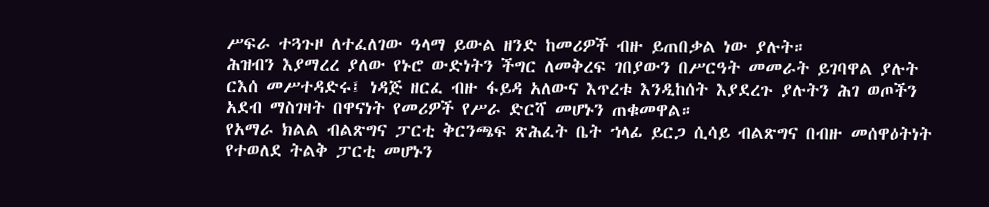ሥፍራ ተጓጉዞ ለተፈለገው ዓላማ ይውል ዘንድ ከመሪዎች ብዙ ይጠበቃል ነው ያሉት።
ሕዝብን እያማረረ ያለው የኑሮ ውድነትን ችግር ለመቅረፍ ገበያውን በሥርዓት መመራት ይገባዋል ያሉት ርእሰ መሥተዳድሩ፤ ነዳጅ ዘርፈ ብዙ ፋይዳ አለውና እጥረቱ እንዲከሰት እያደረጉ ያሉትን ሕገ ወጦችን አደብ ማስገዛት በዋናነት የመሪዎች የሥራ ድርሻ መሆኑን ጠቁመዋል።
የአማራ ክልል ብልጽግና ፓርቲ ቅርንጫፍ ጽሕፈት ቤት ኀላፊ ይርጋ ሲሳይ ብልጽግና በብዙ መሰዋዕትነት የተወለደ ትልቅ ፓርቲ መሆኑን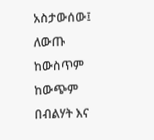አስታውሰው፤ ለውጡ ከውስጥም ከውጭም በብልሃት እና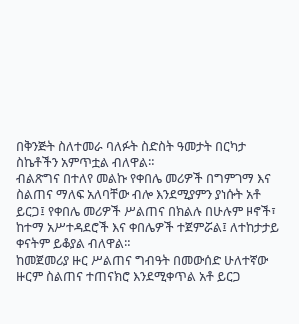በቅንጅት ስለተመራ ባለፉት ስድስት ዓመታት በርካታ ስኬቶችን አምጥቷል ብለዋል።
ብልጽግና በተለየ መልኩ የቀበሌ መሪዎች በግምገማ እና ስልጠና ማለፍ አለባቸው ብሎ እንደሚያምን ያነሱት አቶ ይርጋ፤ የቀበሌ መሪዎች ሥልጠና በክልሉ በሁሉም ዞኖች፣ ከተማ አሥተዳደሮች እና ቀበሌዎች ተጀምሯል፤ ለተከታታይ ቀናትም ይቆያል ብለዋል።
ከመጀመሪያ ዙር ሥልጠና ግብዓት በመውሰድ ሁለተኛው ዙርም ስልጠና ተጠናክሮ እንደሚቀጥል አቶ ይርጋ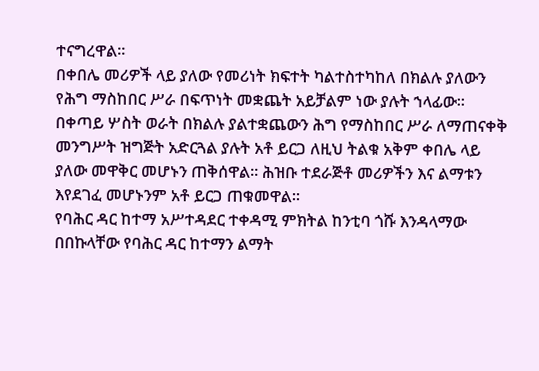ተናግረዋል።
በቀበሌ መሪዎች ላይ ያለው የመሪነት ክፍተት ካልተስተካከለ በክልሉ ያለውን የሕግ ማስከበር ሥራ በፍጥነት መቋጨት አይቻልም ነው ያሉት ኀላፊው።
በቀጣይ ሦስት ወራት በክልሉ ያልተቋጨውን ሕግ የማስከበር ሥራ ለማጠናቀቅ መንግሥት ዝግጅት አድርጓል ያሉት አቶ ይርጋ ለዚህ ትልቁ አቅም ቀበሌ ላይ ያለው መዋቅር መሆኑን ጠቅሰዋል። ሕዝቡ ተደራጅቶ መሪዎችን እና ልማቱን እየደገፈ መሆኑንም አቶ ይርጋ ጠቁመዋል።
የባሕር ዳር ከተማ አሥተዳደር ተቀዳሚ ምክትል ከንቲባ ጎሹ እንዳላማው በበኩላቸው የባሕር ዳር ከተማን ልማት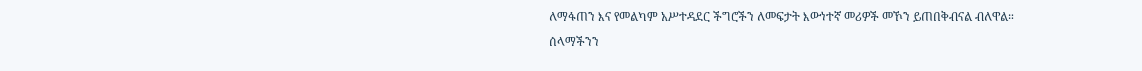ለማፋጠን እና የመልካም አሥተዳደር ችግሮችን ለመፍታት እውነተኛ መሪዎች መኾን ይጠበቅብናል ብለዋል።
ሰላማችንን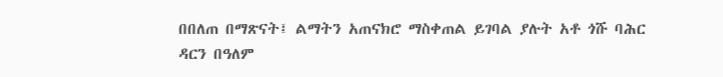በበለጠ በማጽናት፤ ልማትን አጠናክሮ ማስቀጠል ይገባል ያሉት አቶ ጎሹ ባሕር ዳርን በዓለም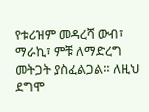የቱሪዝም መዳረሻ ውብ፣ ማራኪ፣ ምቹ ለማድረግ መትጋት ያስፈልጋል። ለዚህ ደግሞ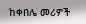ከቀበሌ መሪዎች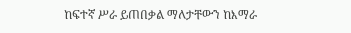ከፍተኛ ሥራ ይጠበቃል ማለታቸውን ከእማራ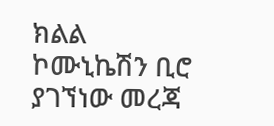ክልል ኮሙኒኬሽን ቢሮ ያገኘነው መረጃ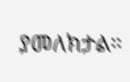ያመለክታል።